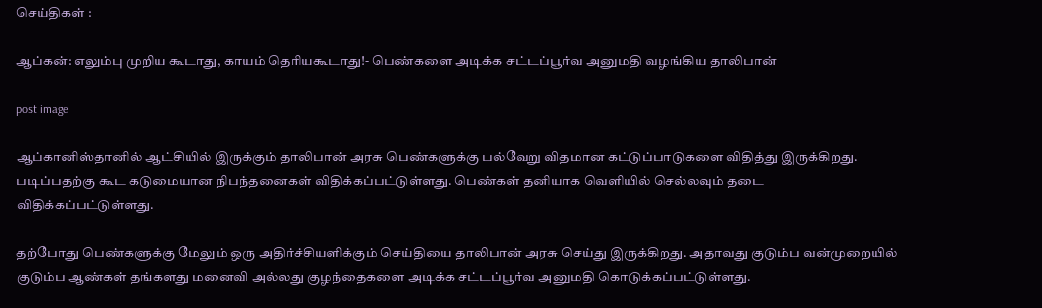செய்திகள் :

ஆப்கன்: எலும்பு முறிய கூடாது, காயம் தெரியகூடாது!- பெண்களை அடிக்க சட்டப்பூர்வ அனுமதி வழங்கிய தாலிபான்

post image

ஆப்கானிஸ்தானில் ஆட்சியில் இருக்கும் தாலிபான் அரசு பெண்களுக்கு பல்வேறு விதமான கட்டுப்பாடுகளை விதித்து இருக்கிறது. படிப்பதற்கு கூட கடுமையான நிபந்தனைகள் விதிக்கப்பட்டுள்ளது. பெண்கள் தனியாக வெளியில் செல்லவும் தடை விதிக்கப்பட்டுள்ளது.

தற்போது பெண்களுக்கு மேலும் ஒரு அதிர்ச்சியளிக்கும் செய்தியை தாலிபான் அரசு செய்து இருக்கிறது. அதாவது குடும்ப வன்முறையில் குடும்ப ஆண்கள் தங்களது மனைவி அல்லது குழந்தைகளை அடிக்க சட்டப்பூர்வ அனுமதி கொடுக்கப்பட்டுள்ளது.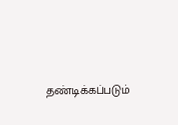தண்டிக்கப்படும்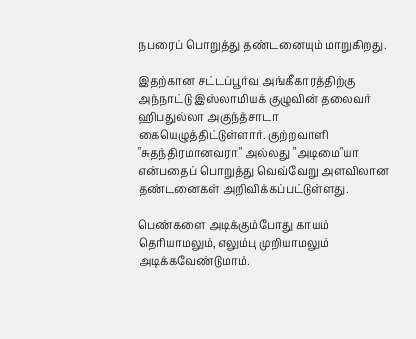நபரைப் பொறுத்து தண்டனையும் மாறுகிறது.

இதற்கான சட்டப்பூர்வ அங்கீகாரத்திற்கு அந்நாட்டு இஸ்லாமியக் குழுவின் தலைவர் ஹிபதுல்லா அகுந்த்சாடா கையெழுத்திட்டுள்ளார். குற்றவாளி "சுதந்திரமானவரா" அல்லது "அடிமை"யா என்பதைப் பொறுத்து வெவ்வேறு அளவிலான தண்டனைகள் அறிவிக்கப்பட்டுள்ளது.

பெண்களை அடிக்கும்போது காயம் தெரியாமலும், எலும்பு முறியாமலும் அடிக்கவேண்டுமாம்.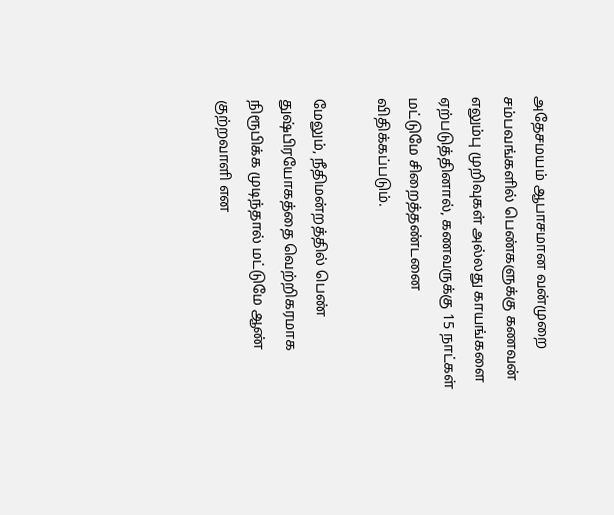அதேசமயம் ஆபாசமான வன்முறை சம்பவங்களில் பெண்களுக்கு கணவன் எலும்பு முறிவுகள் அல்லது காயங்களை ஏற்படுத்தினால், கணவருக்கு 15 நாட்கள் மட்டுமே சிறைத்தண்டனை விதிக்கப்படும்.

மேலும், நீதிமன்றத்தில் பெண் துஷ்பிரயோகத்தை வெற்றிகரமாக நிரூபிக்க முடிந்தால் மட்டுமே ஆண் குற்றவாளி என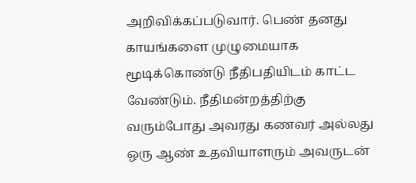அறிவிக்கப்படுவார். பெண் தனது காயங்களை முழுமையாக மூடிக்கொண்டு நீதிபதியிடம் காட்ட வேண்டும். நீதிமன்றத்திற்கு வரும்போது அவரது கணவர் அல்லது ஒரு ஆண் உதவியாளரும் அவருடன்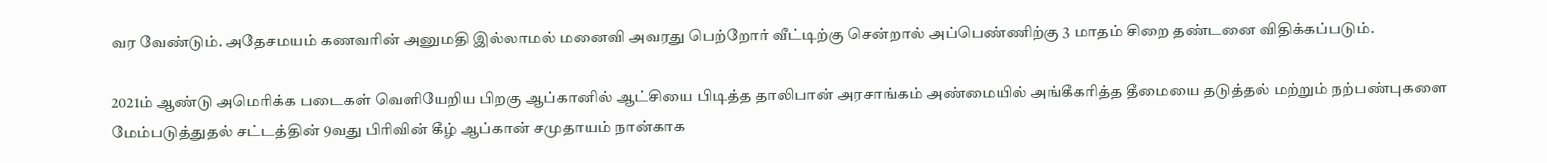வர வேண்டும். அதேசமயம் கணவரின் அனுமதி இல்லாமல் மனைவி அவரது பெற்றோர் வீட்டிற்கு சென்றால் அப்பெண்ணிற்கு 3 மாதம் சிறை தண்டனை விதிக்கப்படும்.

2021ம் ஆண்டு அமெரிக்க படைகள் வெளியேறிய பிறகு ஆப்கானில் ஆட்சியை பிடித்த தாலிபான் அரசாங்கம் அண்மையில் அங்கீகரித்த தீமையை தடுத்தல் மற்றும் நற்பண்புகளை மேம்படுத்துதல் சட்டத்தின் 9வது பிரிவின் கீழ் ஆப்கான் சமுதாயம் நான்காக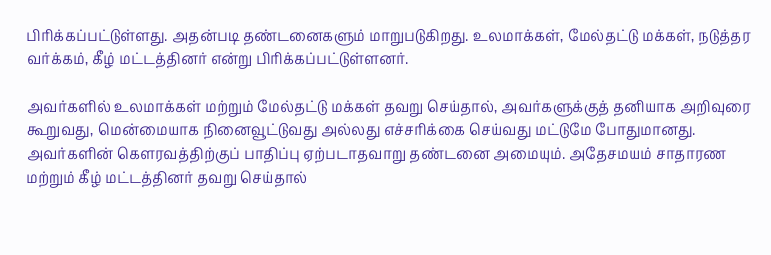பிரிக்கப்பட்டுள்ளது. அதன்படி தண்டனைகளும் மாறுபடுகிறது. உலமாக்கள், மேல்தட்டு மக்கள், நடுத்தர வர்க்கம், கீழ் மட்டத்தினர் என்று பிரிக்கப்பட்டுள்ளனர்.

அவர்களில் உலமாக்கள் மற்றும் மேல்தட்டு மக்கள் தவறு செய்தால், அவர்களுக்குத் தனியாக அறிவுரை கூறுவது, மென்மையாக நினைவூட்டுவது அல்லது எச்சரிக்கை செய்வது மட்டுமே போதுமானது. அவர்களின் கௌரவத்திற்குப் பாதிப்பு ஏற்படாதவாறு தண்டனை அமையும். அதேசமயம் சாதாரண மற்றும் கீழ் மட்டத்தினர் தவறு செய்தால்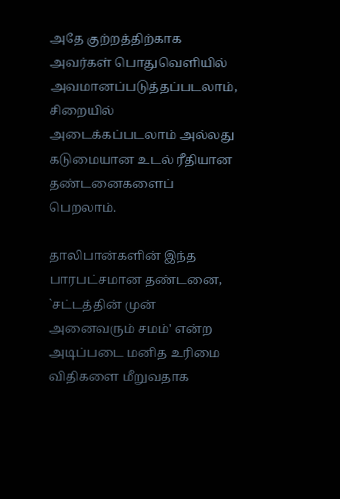அதே குற்றத்திற்காக அவர்கள் பொதுவெளியில் அவமானப்படுத்தப்படலாம், சிறையில் அடைக்கப்படலாம் அல்லது கடுமையான உடல் ரீதியான தண்டனைகளைப் பெறலாம்.

தாலிபான்களின் இந்த பாரபட்சமான தண்டனை, `சட்டத்தின் முன் அனைவரும் சமம்' என்ற அடிப்படை மனித உரிமை விதிகளை மீறுவதாக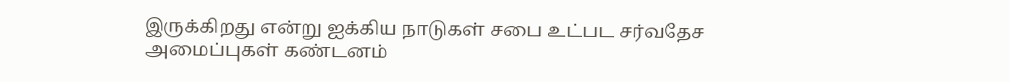இருக்கிறது என்று ஐக்கிய நாடுகள் சபை உட்பட சர்வதேச அமைப்புகள் கண்டனம்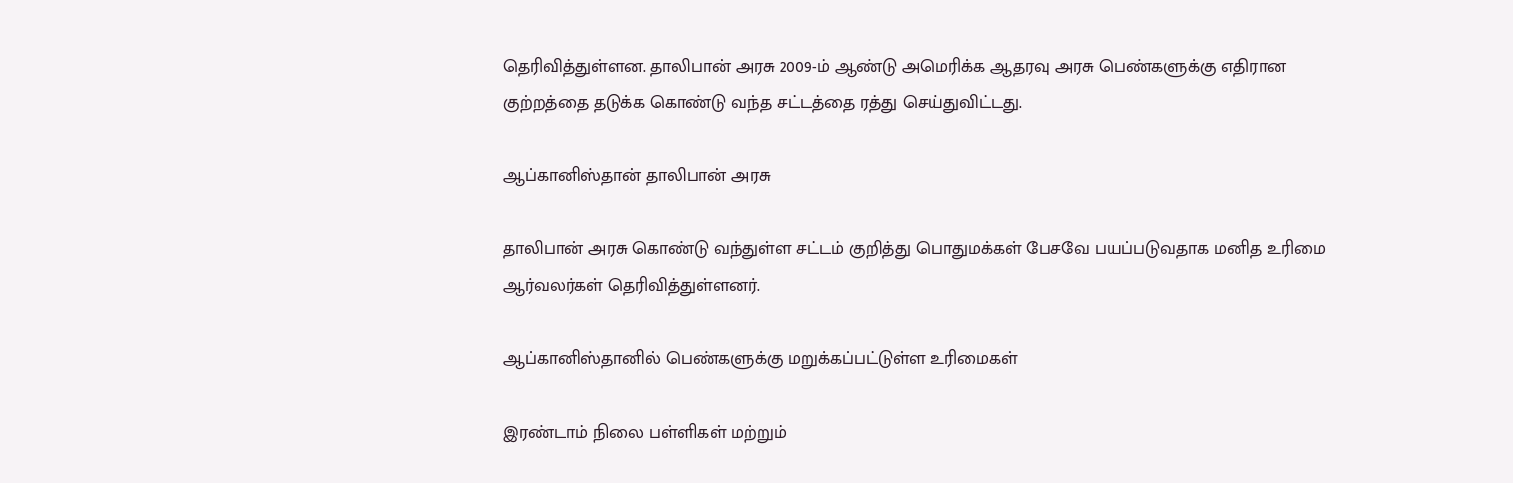தெரிவித்துள்ளன. தாலிபான் அரசு 2009-ம் ஆண்டு அமெரிக்க ஆதரவு அரசு பெண்களுக்கு எதிரான குற்றத்தை தடுக்க கொண்டு வந்த சட்டத்தை ரத்து செய்துவிட்டது.

ஆப்கானிஸ்தான் தாலிபான் அரசு

தாலிபான் அரசு கொண்டு வந்துள்ள சட்டம் குறித்து பொதுமக்கள் பேசவே பயப்படுவதாக மனித உரிமை ஆர்வலர்கள் தெரிவித்துள்ளனர்.

ஆப்கானிஸ்தானில் பெண்களுக்கு மறுக்கப்பட்டுள்ள உரிமைகள்

இரண்டாம் நிலை பள்ளிகள் மற்றும்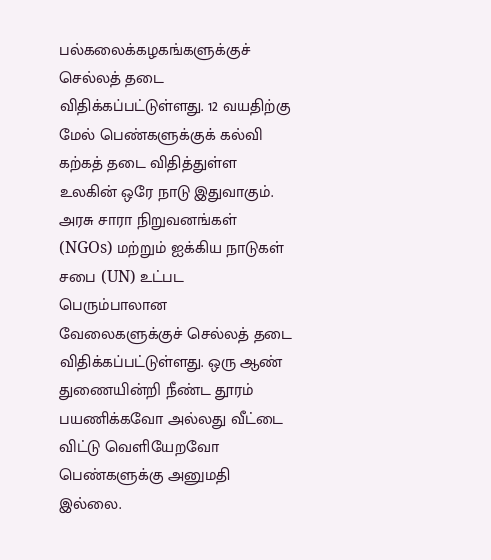பல்கலைக்கழகங்களுக்குச் செல்லத் தடை விதிக்கப்பட்டுள்ளது. 12 வயதிற்கு மேல் பெண்களுக்குக் கல்வி கற்கத் தடை விதித்துள்ள உலகின் ஒரே நாடு இதுவாகும். அரசு சாரா நிறுவனங்கள் (NGOs) மற்றும் ஐக்கிய நாடுகள் சபை (UN) உட்பட பெரும்பாலான வேலைகளுக்குச் செல்லத் தடை விதிக்கப்பட்டுள்ளது. ஒரு ஆண் துணையின்றி நீண்ட தூரம் பயணிக்கவோ அல்லது வீட்டை விட்டு வெளியேறவோ பெண்களுக்கு அனுமதி இல்லை.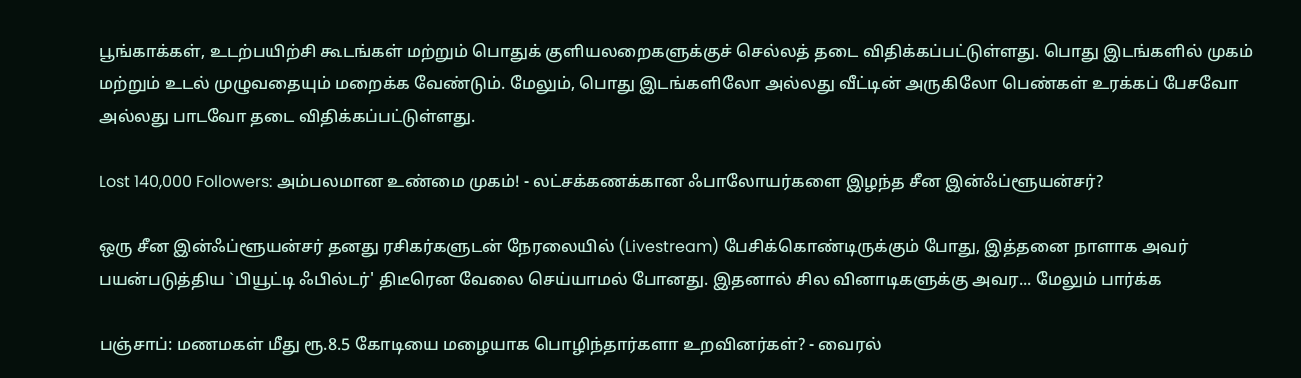பூங்காக்கள், உடற்பயிற்சி கூடங்கள் மற்றும் பொதுக் குளியலறைகளுக்குச் செல்லத் தடை விதிக்கப்பட்டுள்ளது. பொது இடங்களில் முகம் மற்றும் உடல் முழுவதையும் மறைக்க வேண்டும். மேலும், பொது இடங்களிலோ அல்லது வீட்டின் அருகிலோ பெண்கள் உரக்கப் பேசவோ அல்லது பாடவோ தடை விதிக்கப்பட்டுள்ளது.

Lost 140,000 Followers: அம்பலமான உண்மை முகம்! - லட்சக்கணக்கான ஃபாலோயர்களை இழந்த சீன இன்ஃப்ளூயன்சர்?

ஒரு சீன இன்ஃப்ளூயன்சர் தனது ரசிகர்களுடன் நேரலையில் (Livestream) பேசிக்கொண்டிருக்கும் போது, இத்தனை நாளாக அவர் பயன்படுத்திய `பியூட்டி ஃபில்டர்' திடீரென வேலை செய்யாமல் போனது. இதனால் சில வினாடிகளுக்கு அவர... மேலும் பார்க்க

பஞ்சாப்: மணமகள் மீது ரூ.8.5 கோடியை மழையாக பொழிந்தார்களா உறவினர்கள்? - வைரல்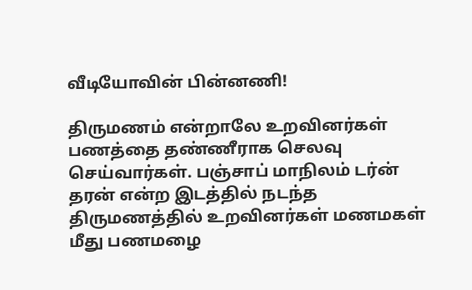வீடியோவின் பின்னணி!

திருமணம் என்றாலே உறவினர்கள் பணத்தை தண்ணீராக செலவு செய்வார்கள். பஞ்சாப் மாநிலம் டர்ன் தரன் என்ற இடத்தில் நடந்த திருமணத்தில் உறவினர்கள் மணமகள் மீது பணமழை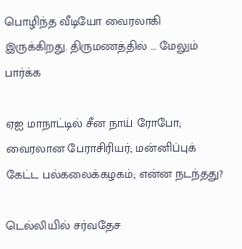பொழிந்த வீடியோ வைரலாகி இருக்கிறது. திருமணத்தில் ... மேலும் பார்க்க

ஏஐ மாநாட்டில் சீன நாய் ரோபோ; வைரலான பேராசிரியர்; மன்னிப்புக் கேட்ட பல்கலைக்கழகம்; என்ன நடந்தது?

டெல்லியில் சர்வதேச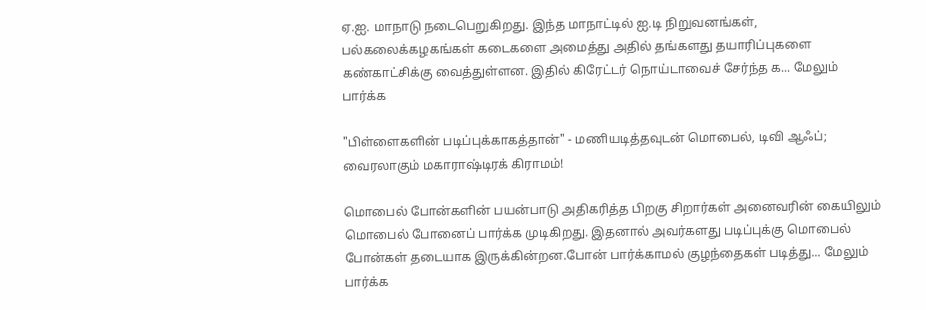ஏ.ஐ. மாநாடு நடைபெறுகிறது. இந்த மாநாட்டில் ஐ.டி நிறுவனங்கள், பல்கலைக்கழகங்கள் கடைகளை அமைத்து அதில் தங்களது தயாரிப்புகளை கண்காட்சிக்கு வைத்துள்ளன. இதில் கிரேட்டர் நொய்டாவைச் சேர்ந்த க... மேலும் பார்க்க

"பிள்ளைகளின் படிப்புக்காகத்தான்" - மணியடித்தவுடன் மொபைல், டிவி ஆஃப்; வைரலாகும் மகாராஷ்டிரக் கிராமம்!

மொபைல் போன்களின் பயன்பாடு அதிகரித்த பிறகு சிறார்கள் அனைவரின் கையிலும் மொபைல் போனைப் பார்க்க முடிகிறது. இதனால் அவர்களது படிப்புக்கு மொபைல் போன்கள் தடையாக இருக்கின்றன.போன் பார்க்காமல் குழந்தைகள் படித்து... மேலும் பார்க்க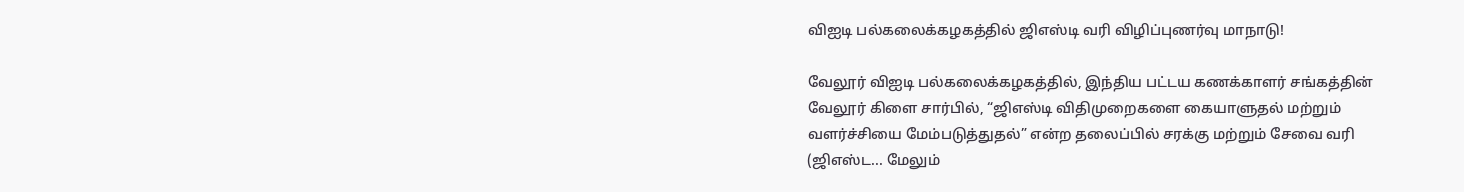விஐடி பல்கலைக்கழகத்தில் ஜிஎஸ்டி வரி விழிப்புணர்வு மாநாடு!

வேலூர் விஐடி பல்கலைக்கழகத்தில், இந்திய பட்டய கணக்காளர் சங்கத்தின் வேலூர் கிளை சார்பில், “ஜிஎஸ்டி விதிமுறைகளை கையாளுதல் மற்றும் வளர்ச்சியை மேம்படுத்துதல்” என்ற தலைப்பில் சரக்கு மற்றும் சேவை வரி (ஜிஎஸ்ட... மேலும்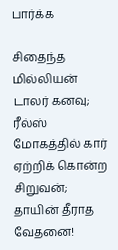பார்க்க

சிதைந்த மில்லியன் டாலர் கனவு; ரீல்ஸ் மோகத்தில் கார் ஏற்றிக் கொன்ற சிறுவன்; தாயின் தீராத வேதனை!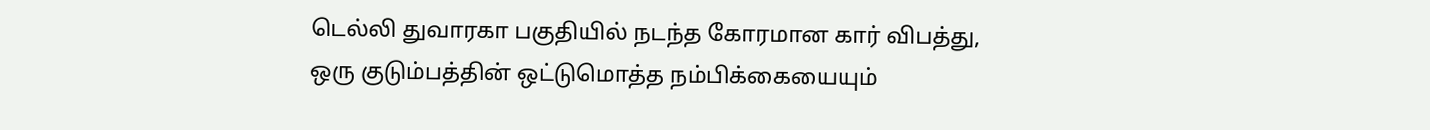டெல்லி துவாரகா பகுதியில் நடந்த கோரமான கார் விபத்து, ஒரு குடும்பத்தின் ஒட்டுமொத்த நம்பிக்கையையும்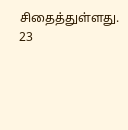சிதைத்துள்ளது. 23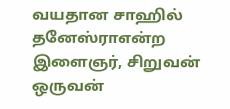வயதான சாஹில் தனேஸ்ராஎன்ற இளைஞர், சிறுவன் ஒருவன்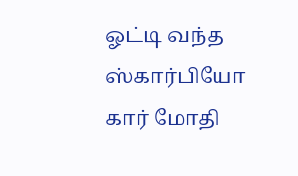ஓட்டி வந்த ஸ்கார்பியோ கார் மோதி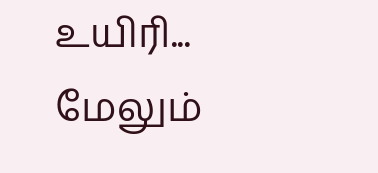உயிரி... மேலும்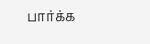பார்க்க